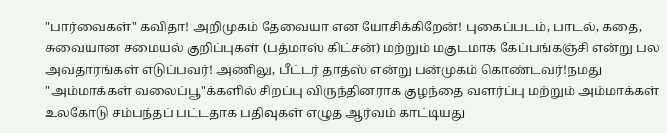"பார்வைகள்" கவிதா! அறிமுகம் தேவையா என யோசிக்கிறேன்! புகைப்படம், பாடல், கதை, சுவையான சமையல் குறிப்புகள் (பத்மாஸ் கிட்சன்) மற்றும் மகுடமாக கேப்பங்கஞ்சி என்று பல அவதாரங்கள் எடுப்பவர்! அணிலு, பீட்டர் தாத்ஸ் என்று பன்முகம் கொண்டவர்!நமது "அம்மாக்கள் வலைப்பூ"க்களில் சிறப்பு விருந்தினராக குழந்தை வளர்ப்பு மற்றும் அம்மாக்கள் உலகோடு சம்பந்தப் பட்டதாக பதிவுகள் எழுத ஆர்வம் காட்டியது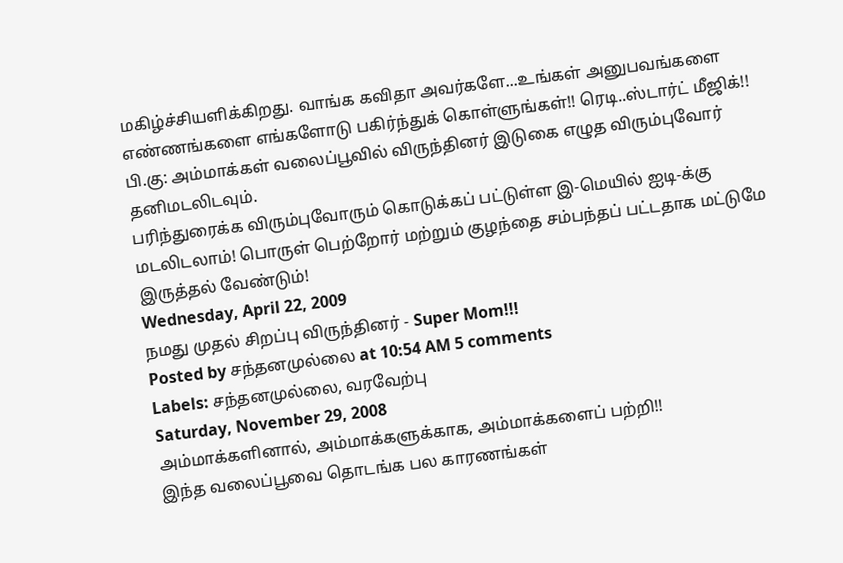மகிழ்ச்சியளிக்கிறது. வாங்க கவிதா அவர்களே...உங்கள் அனுபவங்களை எண்ணங்களை எங்களோடு பகிர்ந்துக் கொள்ளுங்கள்!! ரெடி..ஸ்டார்ட் மீஜிக்!!
பி.கு: அம்மாக்கள் வலைப்பூவில் விருந்தினர் இடுகை எழுத விரும்புவோர் தனிமடலிடவும்.
பரிந்துரைக்க விரும்புவோரும் கொடுக்கப் பட்டுள்ள இ-மெயில் ஐடி-க்கு மடலிடலாம்! பொருள் பெற்றோர் மற்றும் குழந்தை சம்பந்தப் பட்டதாக மட்டுமே இருத்தல் வேண்டும்!
Wednesday, April 22, 2009
நமது முதல் சிறப்பு விருந்தினர் - Super Mom!!!
Posted by சந்தனமுல்லை at 10:54 AM 5 comments
Labels: சந்தனமுல்லை, வரவேற்பு
Saturday, November 29, 2008
அம்மாக்களினால், அம்மாக்களுக்காக, அம்மாக்களைப் பற்றி!!
இந்த வலைப்பூவை தொடங்க பல காரணங்கள்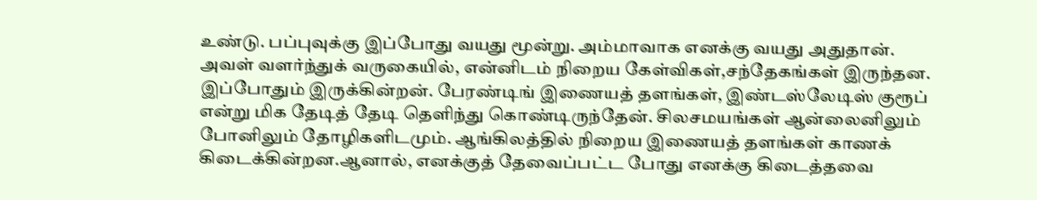உண்டு. பப்புவுக்கு இப்போது வயது மூன்று. அம்மாவாக எனக்கு வயது அதுதான். அவள் வளர்ந்துக் வருகையில், என்னிடம் நிறைய கேள்விகள்,சந்தேகங்கள் இருந்தன. இப்போதும் இருக்கின்றன். பேரண்டிங் இணையத் தளங்கள், இண்டஸ்லேடிஸ் குரூப் என்று மிக தேடித் தேடி தெளிந்து கொண்டிருந்தேன். சிலசமயங்கள் ஆன்லைனிலும் போனிலும் தோழிகளிடமும். ஆங்கிலத்தில் நிறைய இணையத் தளங்கள் காணக் கிடைக்கின்றன.ஆனால், எனக்குத் தேவைப்பட்ட போது எனக்கு கிடைத்தவை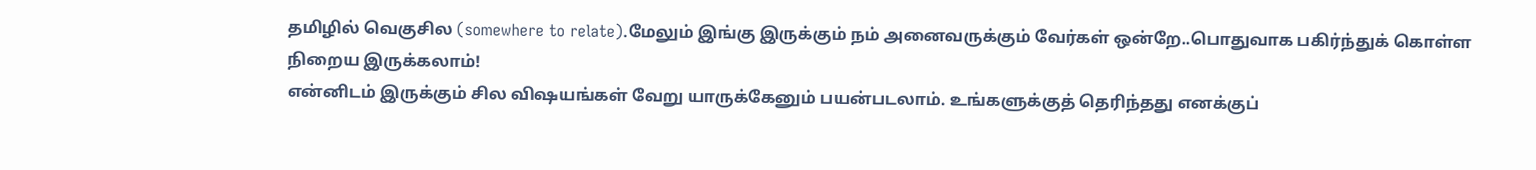தமிழில் வெகுசில (somewhere to relate).மேலும் இங்கு இருக்கும் நம் அனைவருக்கும் வேர்கள் ஒன்றே..பொதுவாக பகிர்ந்துக் கொள்ள நிறைய இருக்கலாம்!
என்னிடம் இருக்கும் சில விஷயங்கள் வேறு யாருக்கேனும் பயன்படலாம். உங்களுக்குத் தெரிந்தது எனக்குப்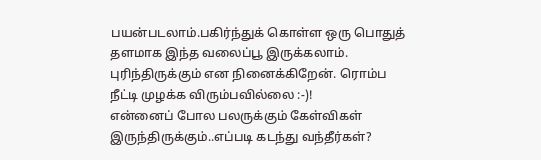பயன்படலாம்.பகிர்ந்துக் கொள்ள ஒரு பொதுத் தளமாக இந்த வலைப்பூ இருக்கலாம். புரிந்திருக்கும் என நினைக்கிறேன். ரொம்ப நீட்டி முழக்க விரும்பவில்லை :-)!
என்னைப் போல பலருக்கும் கேள்விகள் இருந்திருக்கும்..எப்படி கடந்து வந்தீர்கள்?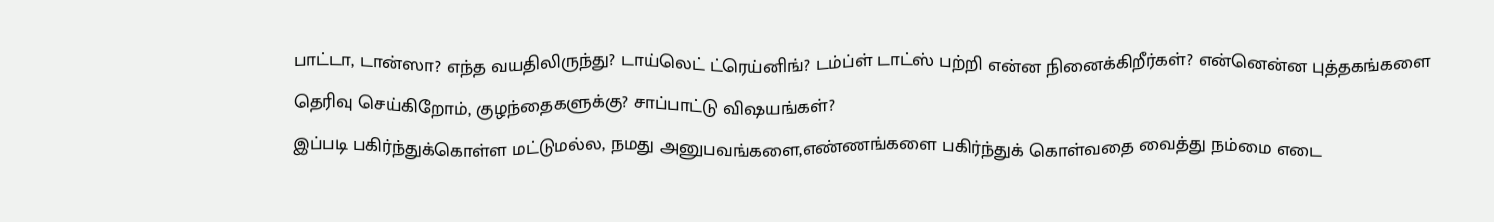பாட்டா, டான்ஸா? எந்த வயதிலிருந்து? டாய்லெட் ட்ரெய்னிங்? டம்ப்ள் டாட்ஸ் பற்றி என்ன நினைக்கிறீர்கள்? என்னென்ன புத்தகங்களை தெரிவு செய்கிறோம், குழந்தைகளுக்கு? சாப்பாட்டு விஷயங்கள்?
இப்படி பகிர்ந்துக்கொள்ள மட்டுமல்ல, நமது அனுபவங்களை,எண்ணங்களை பகிர்ந்துக் கொள்வதை வைத்து நம்மை எடை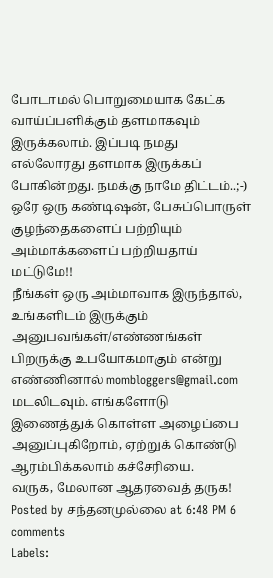போடாமல் பொறுமையாக கேட்க வாய்ப்பளிக்கும் தளமாகவும் இருக்கலாம். இப்படி நமது எல்லோரது தளமாக இருக்கப் போகின்றது. நமக்கு நாமே திட்டம்..;-) ஒரே ஒரு கண்டிஷன், பேசுப்பொருள் குழந்தைகளைப் பற்றியும் அம்மாக்களைப் பற்றியதாய் மட்டுமே!!
நீங்கள் ஒரு அம்மாவாக இருந்தால், உங்களிடம் இருக்கும் அனுபவங்கள்/எண்ணங்கள் பிறருக்கு உபயோகமாகும் என்று எண்ணினால் mombloggers@gmail.com மடலிடவும். எங்களோடு இணைத்துக் கொள்ள அழைப்பை அனுப்புகிறோம், ஏற்றுக் கொண்டு ஆரம்பிக்கலாம் கச்சேரியை.
வருக, மேலான ஆதரவைத் தருக!
Posted by சந்தனமுல்லை at 6:48 PM 6 comments
Labels: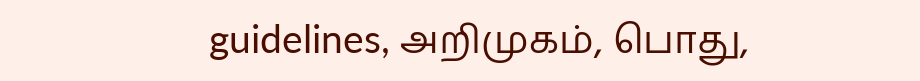guidelines, அறிமுகம், பொது,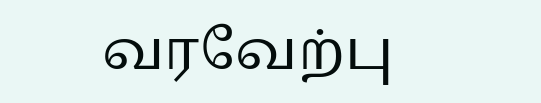வரவேற்பு